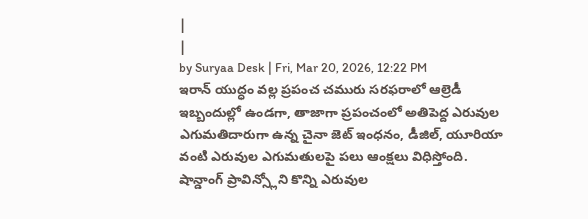|
|
by Suryaa Desk | Fri, Mar 20, 2026, 12:22 PM
ఇరాన్ యుద్ధం వల్ల ప్రపంచ చమురు సరఫరాలో ఆల్రెడీ ఇబ్బందుల్లో ఉండగా, తాజాగా ప్రపంచంలో అతిపెద్ద ఎరువుల ఎగుమతిదారుగా ఉన్న చైనా జెట్ ఇంధనం, డీజిల్, యూరియా వంటి ఎరువుల ఎగుమతులపై పలు ఆంక్షలు విధిస్తోంది. షాన్డాంగ్ ప్రావిన్స్లోని కొన్ని ఎరువుల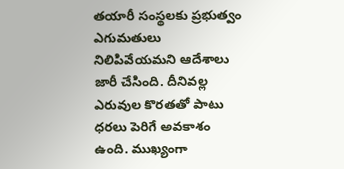తయారీ సంస్థలకు ప్రభుత్వం ఎగుమతులు నిలిపివేయమని ఆదేశాలు జారీ చేసింది. దీనివల్ల ఎరువుల కొరతతో పాటు ధరలు పెరిగే అవకాశం ఉంది. ముఖ్యంగా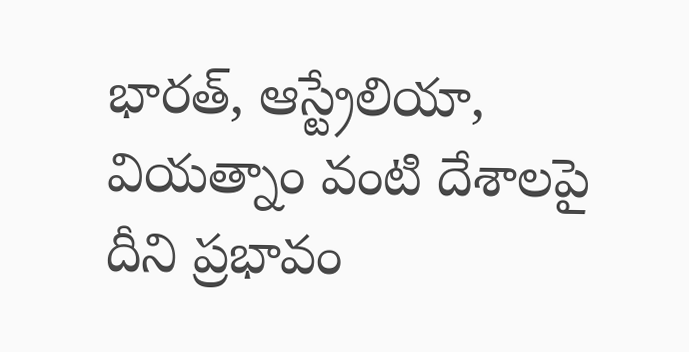భారత్, ఆస్ట్రేలియా, వియత్నాం వంటి దేశాలపై దీని ప్రభావం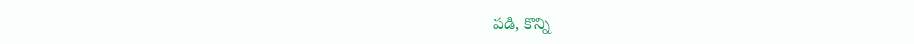పడి, కొన్ని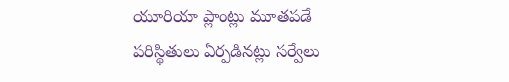యూరియా ప్లాంట్లు మూతపడే పరిస్థితులు ఏర్పడినట్లు సర్వేలు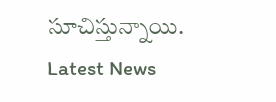సూచిస్తున్నాయి.
Latest News